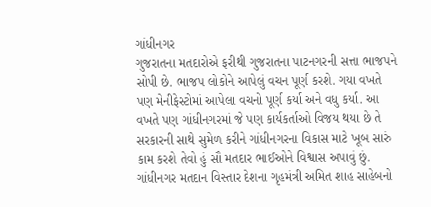ગાંધીનગર
ગુજરાતના મતદારોએ ફરીથી ગુજરાતના પાટનગરની સત્તા ભાજપને સોપી છે. ભાજપ લોકોને આપેલું વચન પૂર્ણ કરશે. ગયા વખતે પણ મેનીફેસ્ટોમાં આપેલા વચનો પૂર્ણ કર્યા અને વધુ કર્યા. આ વખતે પણ ગાંધીનગરમાં જે પણ કાર્યકર્તાઓ વિજય થયા છે તે સરકારની સાથે સુમેળ કરીને ગાંધીનગરના વિકાસ માટે ખૂબ સારું કામ કરશે તેવો હું સૌ મતદાર ભાઈઓને વિશ્વાસ અપાવું છું. ગાંધીનગર મતદાન વિસ્તાર દેશના ગૃહમંત્રી અમિત શાહ સાહેબનો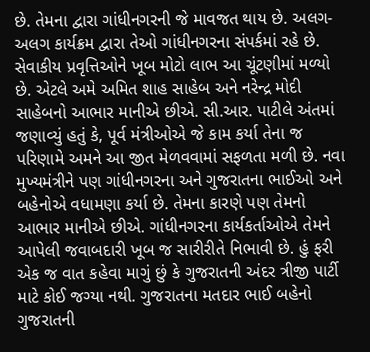છે. તેમના દ્વારા ગાંધીનગરની જે માવજત થાય છે. અલગ-અલગ કાર્યક્રમ દ્વારા તેઓ ગાંધીનગરના સંપર્કમાં રહે છે. સેવાકીય પ્રવૃત્તિઓને ખૂબ મોટો લાભ આ ચૂંટણીમાં મળ્યો છે. એટલે અમે અમિત શાહ સાહેબ અને નરેન્દ્ર મોદી સાહેબનો આભાર માનીએ છીએ. સી.આર. પાટીલે અંતમાં જણાવ્યું હતું કે, પૂર્વ મંત્રીઓએ જે કામ કર્યા તેના જ પરિણામે અમને આ જીત મેળવવામાં સફળતા મળી છે. નવા મુખ્યમંત્રીને પણ ગાંધીનગરના અને ગુજરાતના ભાઈઓ અને બહેનોએ વધામણા કર્યા છે. તેમના કારણે પણ તેમનો આભાર માનીએ છીએ. ગાંધીનગરના કાર્યકર્તાઓએ તેમને આપેલી જવાબદારી ખૂબ જ સારીરીતે નિભાવી છે. હું ફરી એક જ વાત કહેવા માગું છું કે ગુજરાતની અંદર ત્રીજી પાર્ટી માટે કોઈ જગ્યા નથી. ગુજરાતના મતદાર ભાઈ બહેનો ગુજરાતની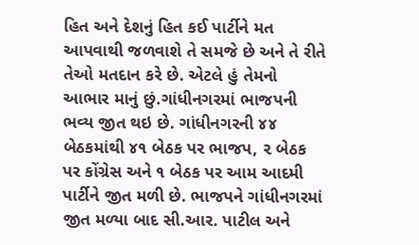હિત અને દેશનું હિત કઈ પાર્ટીને મત આપવાથી જળવાશે તે સમજે છે અને તે રીતે તેઓ મતદાન કરે છે. એટલે હું તેમનો આભાર માનું છું.ગાંધીનગરમાં ભાજપની ભવ્ય જીત થઇ છે. ગાંધીનગરની ૪૪ બેઠકમાંથી ૪૧ બેઠક પર ભાજપ, ૨ બેઠક પર કોંગ્રેસ અને ૧ બેઠક પર આમ આદમી પાર્ટીને જીત મળી છે. ભાજપને ગાંધીનગરમાં જીત મળ્યા બાદ સી.આર. પાટીલ અને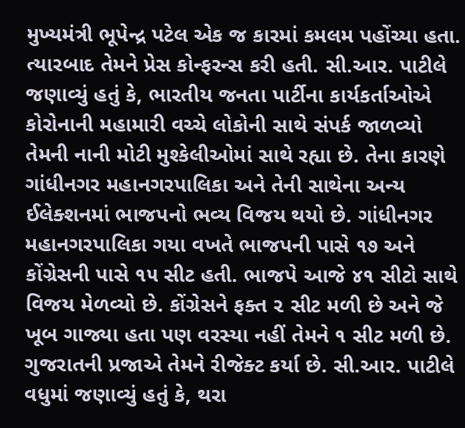મુખ્યમંત્રી ભૂપેન્દ્ર પટેલ એક જ કારમાં કમલમ પહોંચ્યા હતા. ત્યારબાદ તેમને પ્રેસ કોન્ફરન્સ કરી હતી. સી.આર. પાટીલે જણાવ્યું હતું કે, ભારતીય જનતા પાર્ટીના કાર્યકર્તાઓએ કોરોનાની મહામારી વચ્ચે લોકોની સાથે સંપર્ક જાળવ્યો તેમની નાની મોટી મુશ્કેલીઓમાં સાથે રહ્યા છે. તેના કારણે ગાંધીનગર મહાનગરપાલિકા અને તેની સાથેના અન્ય ઈલેક્શનમાં ભાજપનો ભવ્ય વિજય થયો છે. ગાંધીનગર મહાનગરપાલિકા ગયા વખતે ભાજપની પાસે ૧૭ અને કોંગ્રેસની પાસે ૧૫ સીટ હતી. ભાજપે આજે ૪૧ સીટો સાથે વિજય મેળવ્યો છે. કોંગ્રેસને ફક્ત ૨ સીટ મળી છે અને જે ખૂબ ગાજ્યા હતા પણ વરસ્યા નહીં તેમને ૧ સીટ મળી છે. ગુજરાતની પ્રજાએ તેમને રીજેક્ટ કર્યા છે. સી.આર. પાટીલે વધુમાં જણાવ્યું હતું કે, થરા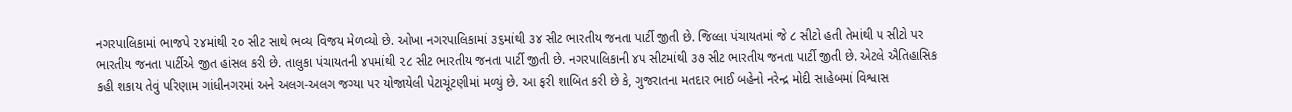નગરપાલિકામાં ભાજપે ૨૪માંથી ૨૦ સીટ સાથે ભવ્ય વિજય મેળવ્યો છે. ઓખા નગરપાલિકામાં ૩૬માંથી ૩૪ સીટ ભારતીય જનતા પાર્ટી જીતી છે. જિલ્લા પંચાયતમાં જે ૮ સીટો હતી તેમાંથી ૫ સીટો પર ભારતીય જનતા પાર્ટીએ જીત હાંસલ કરી છે. તાલુકા પંચાયતની ૪૫માંથી ૨૮ સીટ ભારતીય જનતા પાર્ટી જીતી છે. નગરપાલિકાની ૪૫ સીટમાંથી ૩૭ સીટ ભારતીય જનતા પાર્ટી જીતી છે. એટલે ઐતિહાસિક કહી શકાય તેવું પરિણામ ગાંધીનગરમાં અને અલગ-અલગ જગ્યા પર યોજાયેલી પેટાચૂંટણીમાં મળ્યું છે. આ ફરી શાબિત કરી છે કે, ગુજરાતના મતદાર ભાઈ બહેનો નરેન્દ્ર મોદી સાહેબમાં વિશ્વાસ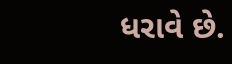ધરાવે છે.